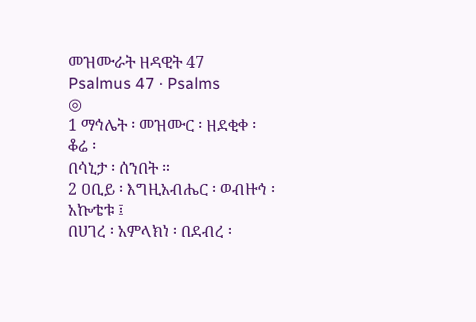መዝሙራት ዘዳዊት 47
Psalmus 47 · Psalms
◎
1 ማኅሌት ፡ መዝሙር ፡ ዘደቂቀ ፡ ቆሬ ፡
በሳኒታ ፡ ሰንበት ።
2 ዐቢይ ፡ እግዚአብሔር ፡ ወብዙኅ ፡ አኰቴቱ ፤
በሀገረ ፡ አምላክነ ፡ በደብረ ፡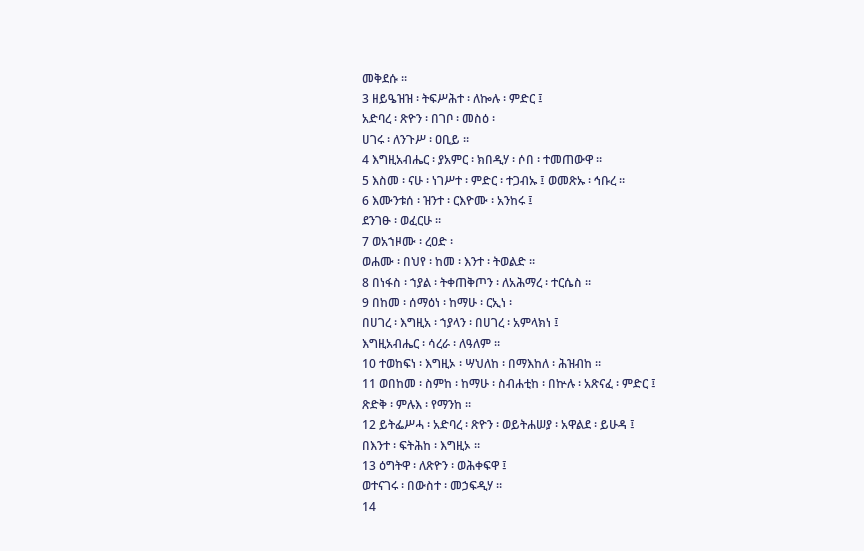መቅደሱ ።
3 ዘይዔዝዝ ፡ ትፍሥሕተ ፡ ለኰሉ ፡ ምድር ፤
አድባረ ፡ ጽዮን ፡ በገቦ ፡ መስዕ ፡
ሀገሩ ፡ ለንጉሥ ፡ ዐቢይ ።
4 እግዚአብሔር ፡ ያአምር ፡ ክበዲሃ ፡ ሶበ ፡ ተመጠውዋ ።
5 እስመ ፡ ናሁ ፡ ነገሥተ ፡ ምድር ፡ ተጋብኡ ፤ ወመጽኡ ፡ ኅቡረ ።
6 እሙንቱሰ ፡ ዝንተ ፡ ርእዮሙ ፡ አንከሩ ፤
ደንገፁ ፡ ወፈርሁ ።
7 ወአኀዞሙ ፡ ረዐድ ፡
ወሐሙ ፡ በህየ ፡ ከመ ፡ እንተ ፡ ትወልድ ።
8 በነፋስ ፡ ኀያል ፡ ትቀጠቅጦን ፡ ለአሕማረ ፡ ተርሴስ ።
9 በከመ ፡ ሰማዕነ ፡ ከማሁ ፡ ርኢነ ፡
በሀገረ ፡ እግዚአ ፡ ኀያላን ፡ በሀገረ ፡ አምላክነ ፤
እግዚአብሔር ፡ ሳረራ ፡ ለዓለም ።
10 ተወከፍነ ፡ እግዚኦ ፡ ሣህለከ ፡ በማእከለ ፡ ሕዝብከ ።
11 ወበከመ ፡ ስምከ ፡ ከማሁ ፡ ስብሐቲከ ፡ በኵሉ ፡ አጽናፈ ፡ ምድር ፤
ጽድቅ ፡ ምሉእ ፡ የማንከ ።
12 ይትፌሥሓ ፡ አድባረ ፡ ጽዮን ፡ ወይትሐሠያ ፡ አዋልደ ፡ ይሁዳ ፤
በእንተ ፡ ፍትሕከ ፡ እግዚኦ ።
13 ዕግትዋ ፡ ለጽዮን ፡ ወሕቀፍዋ ፤
ወተናገሩ ፡ በውስተ ፡ መኃፍዲሃ ።
14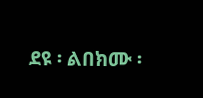ደዩ ፡ ልበክሙ ፡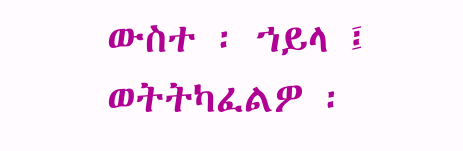ውስተ ፡ ኀይላ ፤
ወትትካፈልዎ ፡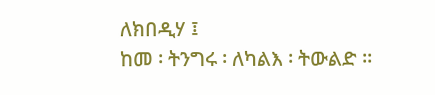ለክበዲሃ ፤
ከመ ፡ ትንግሩ ፡ ለካልእ ፡ ትውልድ ።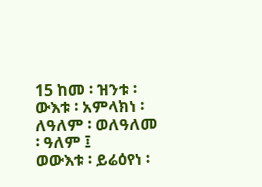15 ከመ ፡ ዝንቱ ፡ ውእቱ ፡ አምላክነ ፡
ለዓለም ፡ ወለዓለመ ፡ ዓለም ፤
ወውእቱ ፡ ይሬዕየነ ፡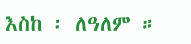እስከ ፡ ለዓለም ።